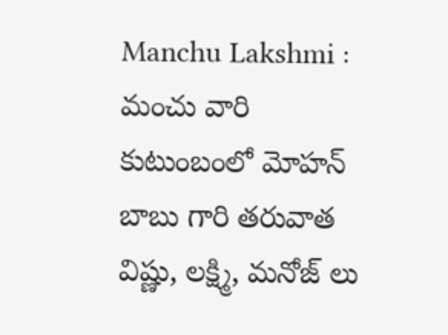Manchu Lakshmi : మంచు వారి కుటుంబంలో మోహన్ బాబు గారి తరువాత విష్ణు, లక్ష్మి, మనోజ్ లు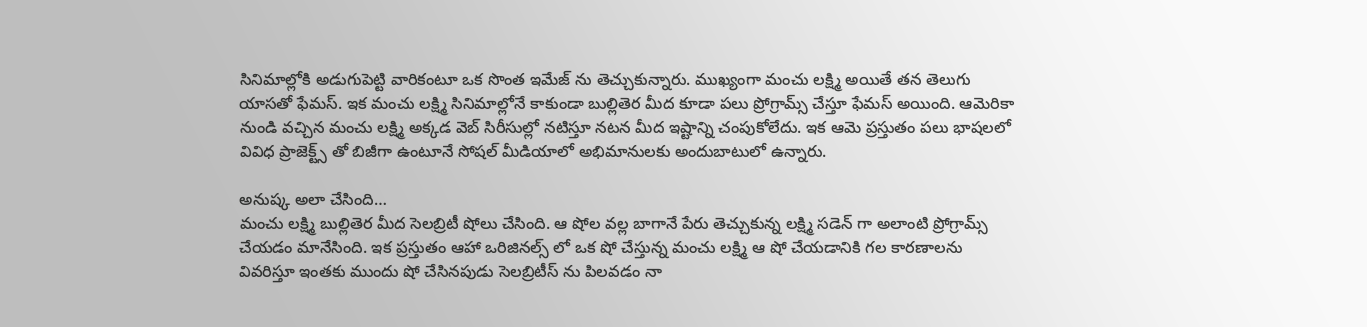సినిమాల్లోకి అడుగుపెట్టి వారికంటూ ఒక సొంత ఇమేజ్ ను తెచ్చుకున్నారు. ముఖ్యంగా మంచు లక్ష్మి అయితే తన తెలుగు యాసతో ఫేమస్. ఇక మంచు లక్ష్మి సినిమాల్లోనే కాకుండా బుల్లితెర మీద కూడా పలు ప్రోగ్రామ్స్ చేస్తూ ఫేమస్ అయింది. ఆమెరికా నుండి వచ్చిన మంచు లక్ష్మి అక్కడ వెబ్ సిరీసుల్లో నటిస్తూ నటన మీద ఇష్టాన్ని చంపుకోలేదు. ఇక ఆమె ప్రస్తుతం పలు భాషలలో వివిధ ప్రాజెక్ట్స్ తో బిజీగా ఉంటూనే సోషల్ మీడియాలో అభిమానులకు అందుబాటులో ఉన్నారు.

అనుష్క అలా చేసింది…
మంచు లక్ష్మి బుల్లితెర మీద సెలబ్రిటీ షోలు చేసింది. ఆ షోల వల్ల బాగానే పేరు తెచ్చుకున్న లక్ష్మి సడెన్ గా అలాంటి ప్రోగ్రామ్స్ చేయడం మానేసింది. ఇక ప్రస్తుతం ఆహా ఒరిజినల్స్ లో ఒక షో చేస్తున్న మంచు లక్ష్మి ఆ షో చేయడానికి గల కారణాలను వివరిస్తూ ఇంతకు ముందు షో చేసినపుడు సెలబ్రిటీస్ ను పిలవడం నా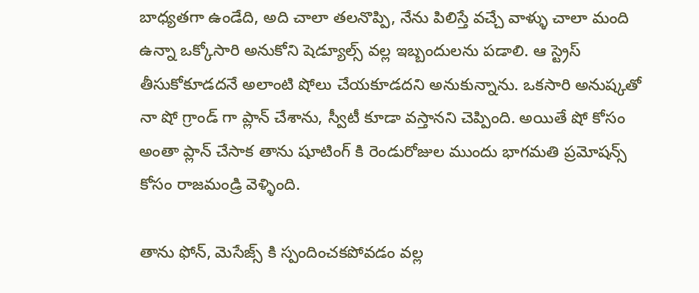బాధ్యతగా ఉండేది, అది చాలా తలనొప్పి, నేను పిలిస్తే వచ్చే వాళ్ళు చాలా మంది ఉన్నా ఒక్కోసారి అనుకోని షెడ్యూల్స్ వల్ల ఇబ్బందులను పడాలి. ఆ స్ట్రెస్ తీసుకోకూడదనే అలాంటి షోలు చేయకూడదని అనుకున్నాను. ఒకసారి అనుష్కతో నా షో గ్రాండ్ గా ప్లాన్ చేశాను, స్వీటీ కూడా వస్తానని చెప్పింది. అయితే షో కోసం అంతా ప్లాన్ చేసాక తాను షూటింగ్ కి రెండురోజుల ముందు భాగమతి ప్రమోషన్స్ కోసం రాజమండ్రి వెళ్ళింది.

తాను ఫోన్, మెసేజ్స్ కి స్పందించకపోవడం వల్ల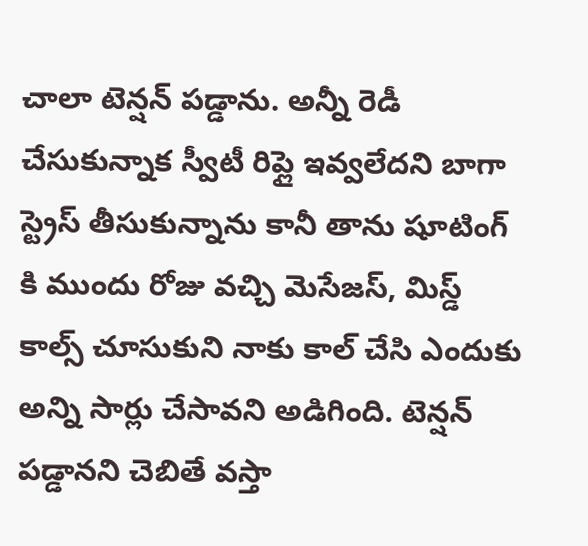చాలా టెన్షన్ పడ్డాను. అన్నీ రెడీ చేసుకున్నాక స్వీటీ రిప్లై ఇవ్వలేదని బాగా స్ట్రెస్ తీసుకున్నాను కానీ తాను షూటింగ్ కి ముందు రోజు వచ్చి మెసేజస్, మిస్డ్ కాల్స్ చూసుకుని నాకు కాల్ చేసి ఎందుకు అన్ని సార్లు చేసావని అడిగింది. టెన్షన్ పడ్డానని చెబితే వస్తా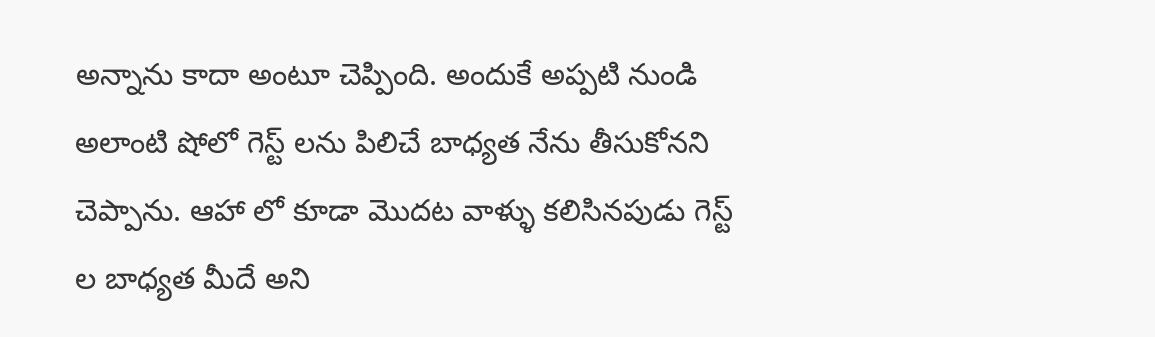అన్నాను కాదా అంటూ చెప్పింది. అందుకే అప్పటి నుండి అలాంటి షోలో గెస్ట్ లను పిలిచే బాధ్యత నేను తీసుకోనని చెప్పాను. ఆహా లో కూడా మొదట వాళ్ళు కలిసినపుడు గెస్ట్ ల బాధ్యత మీదే అని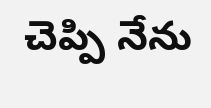చెప్పి నేను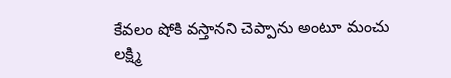కేవలం షోకి వస్తానని చెప్పాను అంటూ మంచు లక్ష్మి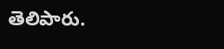తెలిపారు.